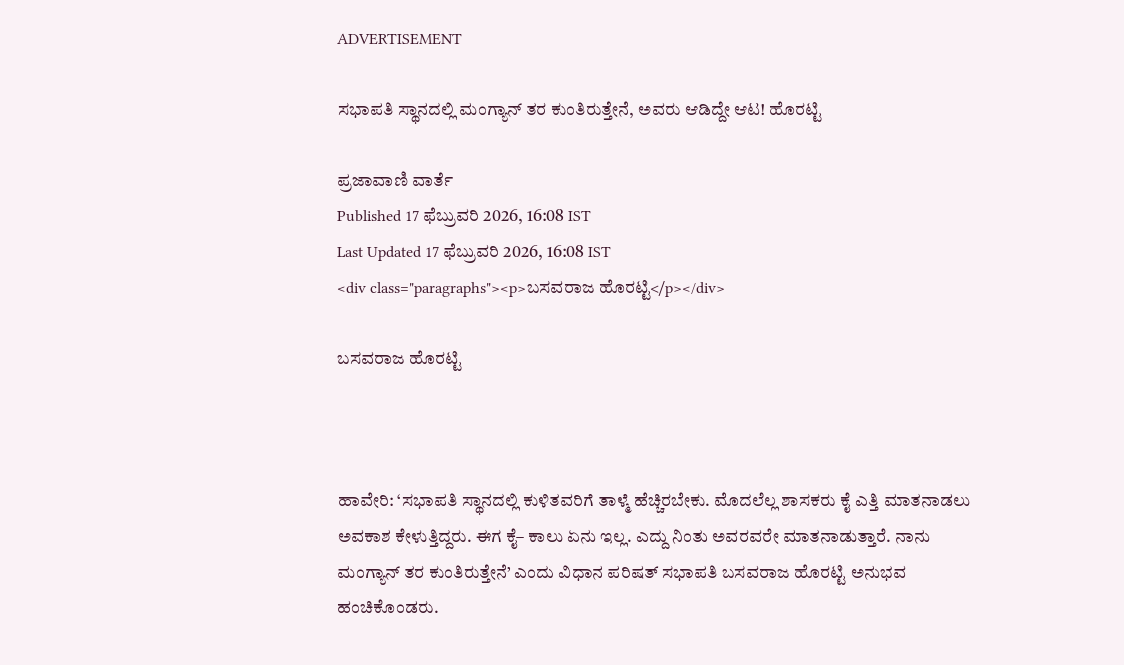ADVERTISEMENT

ಸಭಾಪತಿ ಸ್ಥಾನದಲ್ಲಿ ಮಂಗ್ಯಾನ್ ತರ ಕುಂತಿರುತ್ತೇನೆ, ಅವರು ಆಡಿದ್ದೇ ಆಟ! ಹೊರಟ್ಟಿ

ಪ್ರಜಾವಾಣಿ ವಾರ್ತೆ
Published 17 ಫೆಬ್ರುವರಿ 2026, 16:08 IST
Last Updated 17 ಫೆಬ್ರುವರಿ 2026, 16:08 IST
<div class="paragraphs"><p>ಬಸವರಾಜ ಹೊರಟ್ಟಿ</p></div>

ಬಸವರಾಜ ಹೊರಟ್ಟಿ



ಹಾವೇರಿ: ‘ಸಭಾಪತಿ ಸ್ಥಾನದಲ್ಲಿ ಕುಳಿತವರಿಗೆ ತಾಳ್ಮೆ ಹೆಚ್ಚಿರಬೇಕು. ಮೊದಲೆಲ್ಲ ಶಾಸಕರು ಕೈ ಎತ್ತಿ ಮಾತನಾಡಲು ಅವಕಾಶ ಕೇಳುತ್ತಿದ್ದರು. ಈಗ ಕೈ– ಕಾಲು ಏನು ಇಲ್ಲ. ಎದ್ದು ನಿಂತು ಅವರವರೇ ಮಾತನಾಡುತ್ತಾರೆ. ನಾನು ಮಂಗ್ಯಾನ್ ತರ ಕುಂತಿರುತ್ತೇನೆ’ ಎಂದು ವಿಧಾನ ಪರಿಷತ್ ಸಭಾಪತಿ ಬಸವರಾಜ ಹೊರಟ್ಟಿ ಅನುಭವ ಹಂಚಿಕೊಂಡರು.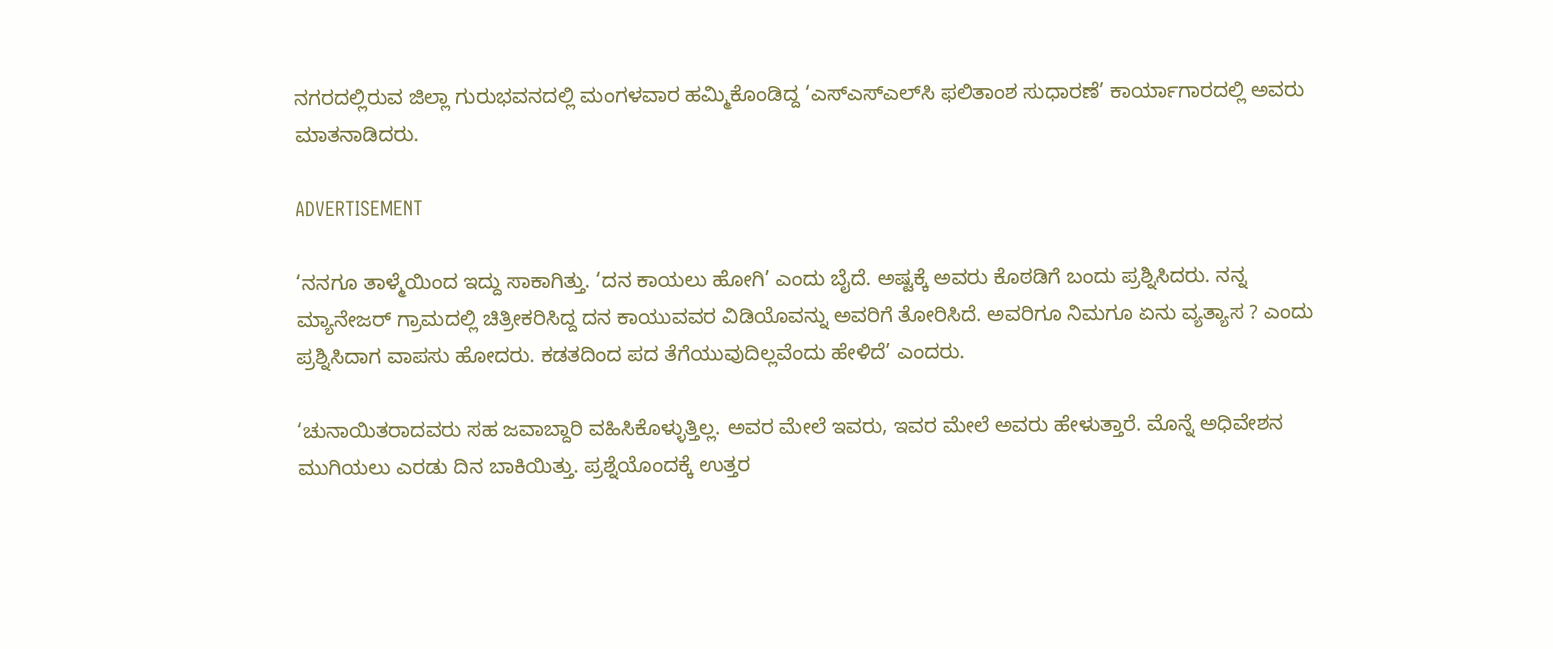ನಗರದಲ್ಲಿರುವ ಜಿಲ್ಲಾ ಗುರುಭವನದಲ್ಲಿ ಮಂಗಳವಾರ ಹಮ್ಮಿಕೊಂಡಿದ್ದ ‘ಎಸ್‌ಎಸ್‌ಎಲ್‌ಸಿ ಫಲಿತಾಂಶ ಸುಧಾರಣೆ’ ಕಾರ್ಯಾಗಾರದಲ್ಲಿ ಅವರು ಮಾತನಾಡಿದರು.

ADVERTISEMENT

‘ನನಗೂ ತಾಳ್ಮೆಯಿಂದ ಇದ್ದು ಸಾಕಾಗಿತ್ತು. ‘ದನ ಕಾಯಲು ಹೋಗಿ’ ಎಂದು ಬೈದೆ. ಅಷ್ಟಕ್ಕೆ ಅವರು ಕೊಠಡಿಗೆ ಬಂದು ಪ್ರಶ್ನಿಸಿದರು. ನನ್ನ ಮ್ಯಾನೇಜರ್ ಗ್ರಾಮದಲ್ಲಿ ಚಿತ್ರೀಕರಿಸಿದ್ದ ದನ ಕಾಯುವವರ ವಿಡಿಯೊವನ್ನು ಅವರಿಗೆ ತೋರಿಸಿದೆ. ಅವರಿಗೂ ನಿಮಗೂ ಏನು ವ್ಯತ್ಯಾಸ ? ಎಂದು ಪ್ರಶ್ನಿಸಿದಾಗ ವಾಪಸು ಹೋದರು. ಕಡತದಿಂದ ಪದ ತೆಗೆಯುವುದಿಲ್ಲವೆಂದು ಹೇಳಿದೆ’ ಎಂದರು.

‘ಚುನಾಯಿತರಾದವರು ಸಹ ಜವಾಬ್ದಾರಿ ವಹಿಸಿಕೊಳ್ಳುತ್ತಿಲ್ಲ. ಅವರ ಮೇಲೆ ಇವರು, ಇವರ ಮೇಲೆ ಅವರು ಹೇಳುತ್ತಾರೆ. ಮೊನ್ನೆ ಅಧಿವೇಶನ ಮುಗಿಯಲು ಎರಡು ದಿನ ಬಾಕಿಯಿತ್ತು. ಪ್ರಶ್ನೆಯೊಂದಕ್ಕೆ ಉತ್ತರ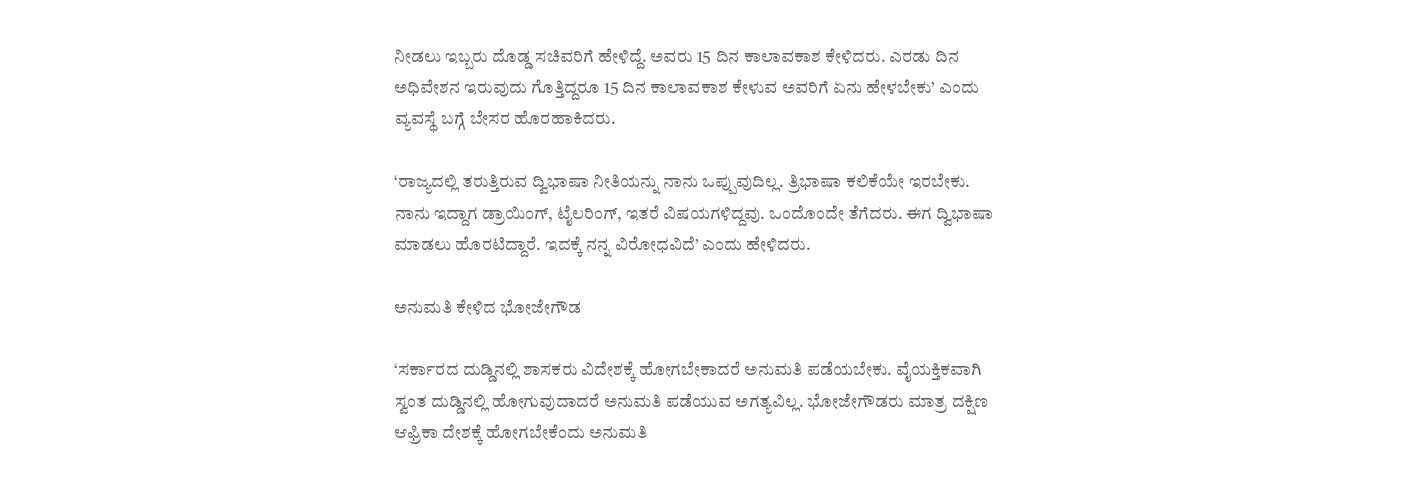ನೀಡಲು ಇಬ್ಬರು ದೊಡ್ಡ ಸಚಿವರಿಗೆ ಹೇಳಿದ್ದೆ. ಅವರು 15 ದಿನ ಕಾಲಾವಕಾಶ ಕೇಳಿದರು. ಎರಡು ದಿನ ಅಧಿವೇಶನ ಇರುವುದು ಗೊತ್ತಿದ್ದರೂ 15 ದಿನ ಕಾಲಾವಕಾಶ ಕೇಳುವ ಅವರಿಗೆ ಏನು ಹೇಳಬೇಕು’ ಎಂದು ವ್ಯವಸ್ಥೆ ಬಗ್ಗೆ ಬೇಸರ ಹೊರಹಾಕಿದರು.

‘ರಾಜ್ಯದಲ್ಲಿ ತರುತ್ತಿರುವ ದ್ವಿಭಾಷಾ ನೀತಿಯನ್ನು ನಾನು ಒಪ್ಪುವುದಿಲ್ಲ. ತ್ರಿಭಾಷಾ ಕಲಿಕೆಯೇ ಇರಬೇಕು. ನಾನು ಇದ್ದಾಗ ಡ್ರಾಯಿಂಗ್, ಟೈಲರಿಂಗ್, ಇತರೆ ವಿಷಯಗಳಿದ್ದವು. ಒಂದೊಂದೇ ತೆಗೆದರು. ಈಗ ದ್ವಿಭಾಷಾ ಮಾಡಲು ಹೊರಟಿದ್ದಾರೆ. ಇದಕ್ಕೆ ನನ್ನ ವಿರೋಧವಿದೆ’ ಎಂದು ಹೇಳಿದರು.

ಅನುಮತಿ ಕೇಳಿದ ಭೋಜೇಗೌಡ

‘ಸರ್ಕಾರದ ದುಡ್ಡಿನಲ್ಲಿ ಶಾಸಕರು ವಿದೇಶಕ್ಕೆ ಹೋಗಬೇಕಾದರೆ ಅನುಮತಿ ಪಡೆಯಬೇಕು. ವೈಯಕ್ತಿಕವಾಗಿ ಸ್ವಂತ ದುಡ್ಡಿನಲ್ಲಿ ಹೋಗುವುದಾದರೆ ಅನುಮತಿ ಪಡೆಯುವ ಅಗತ್ಯವಿಲ್ಲ. ಭೋಜೇಗೌಡರು ಮಾತ್ರ ದಕ್ಷಿಣ ಆಫ್ರಿಕಾ ದೇಶಕ್ಕೆ ಹೋಗಬೇಕೆಂದು ಅನುಮತಿ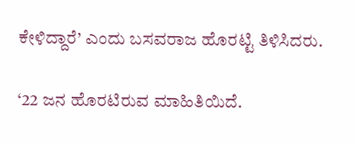ಕೇಳಿದ್ದಾರೆ’ ಎಂದು ಬಸವರಾಜ ಹೊರಟ್ಟಿ ತಿಳಿಸಿದರು.

‘22 ಜನ ಹೊರಟಿರುವ ಮಾಹಿತಿಯಿದೆ.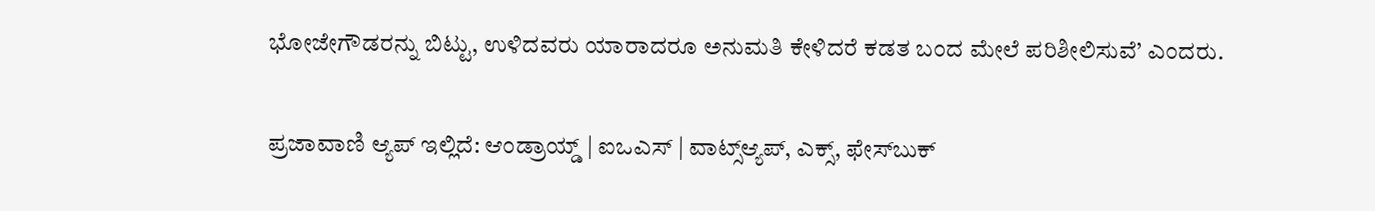ಭೋಜೇಗೌಡರನ್ನು ಬಿಟ್ಟು, ಉಳಿದವರು ಯಾರಾದರೂ ಅನುಮತಿ ಕೇಳಿದರೆ ಕಡತ ಬಂದ ಮೇಲೆ ಪರಿಶೀಲಿಸುವೆ’ ಎಂದರು.

ಪ್ರಜಾವಾಣಿ ಆ್ಯಪ್ ಇಲ್ಲಿದೆ: ಆಂಡ್ರಾಯ್ಡ್ | ಐಒಎಸ್ | ವಾಟ್ಸ್ಆ್ಯಪ್, ಎಕ್ಸ್, ಫೇಸ್‌ಬುಕ್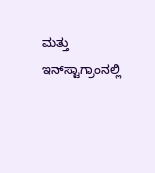ಮತ್ತು ಇನ್‌ಸ್ಟಾಗ್ರಾಂನಲ್ಲಿ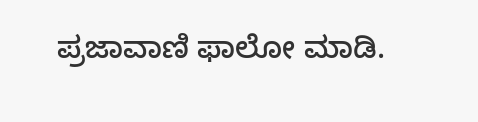ಪ್ರಜಾವಾಣಿ ಫಾಲೋ ಮಾಡಿ.